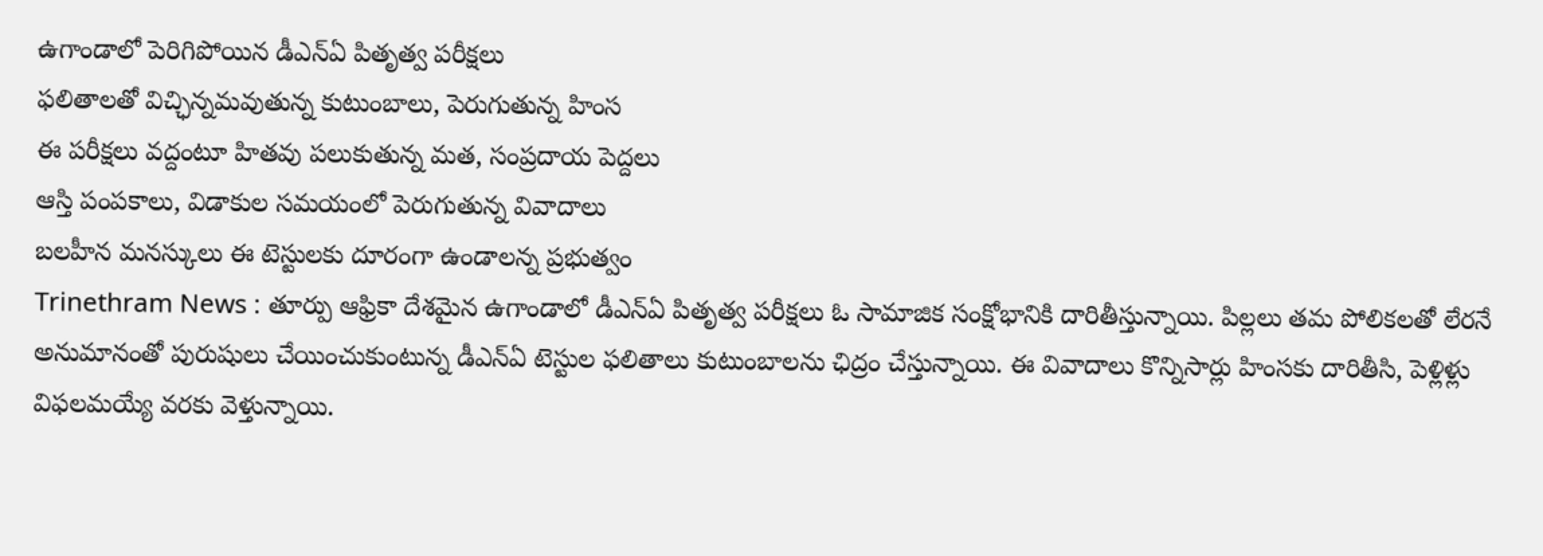ఉగాండాలో పెరిగిపోయిన డీఎన్ఏ పితృత్వ పరీక్షలు
ఫలితాలతో విచ్ఛిన్నమవుతున్న కుటుంబాలు, పెరుగుతున్న హింస
ఈ పరీక్షలు వద్దంటూ హితవు పలుకుతున్న మత, సంప్రదాయ పెద్దలు
ఆస్తి పంపకాలు, విడాకుల సమయంలో పెరుగుతున్న వివాదాలు
బలహీన మనస్కులు ఈ టెస్టులకు దూరంగా ఉండాలన్న ప్రభుత్వం
Trinethram News : తూర్పు ఆఫ్రికా దేశమైన ఉగాండాలో డీఎన్ఏ పితృత్వ పరీక్షలు ఓ సామాజిక సంక్షోభానికి దారితీస్తున్నాయి. పిల్లలు తమ పోలికలతో లేరనే అనుమానంతో పురుషులు చేయించుకుంటున్న డీఎన్ఏ టెస్టుల ఫలితాలు కుటుంబాలను ఛిద్రం చేస్తున్నాయి. ఈ వివాదాలు కొన్నిసార్లు హింసకు దారితీసి, పెళ్లిళ్లు విఫలమయ్యే వరకు వెళ్తున్నాయి.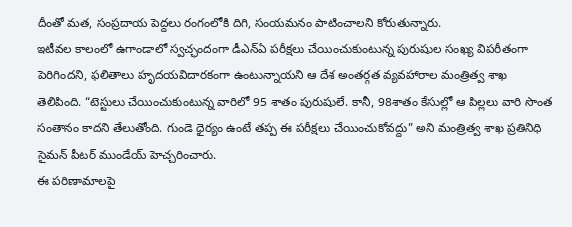దీంతో మత, సంప్రదాయ పెద్దలు రంగంలోకి దిగి, సంయమనం పాటించాలని కోరుతున్నారు.
ఇటీవల కాలంలో ఉగాండాలో స్వచ్ఛందంగా డీఎన్ఏ పరీక్షలు చేయించుకుంటున్న పురుషుల సంఖ్య విపరీతంగా పెరిగిందని, ఫలితాలు హృదయవిదారకంగా ఉంటున్నాయని ఆ దేశ అంతర్గత వ్యవహారాల మంత్రిత్వ శాఖ తెలిపింది. “టెస్టులు చేయించుకుంటున్న వారిలో 95 శాతం పురుషులే. కానీ, 98శాతం కేసుల్లో ఆ పిల్లలు వారి సొంత సంతానం కాదని తేలుతోంది. గుండె ధైర్యం ఉంటే తప్ప ఈ పరీక్షలు చేయించుకోవద్దు” అని మంత్రిత్వ శాఖ ప్రతినిధి సైమన్ పీటర్ ముండేయ్ హెచ్చరించారు.
ఈ పరిణామాలపై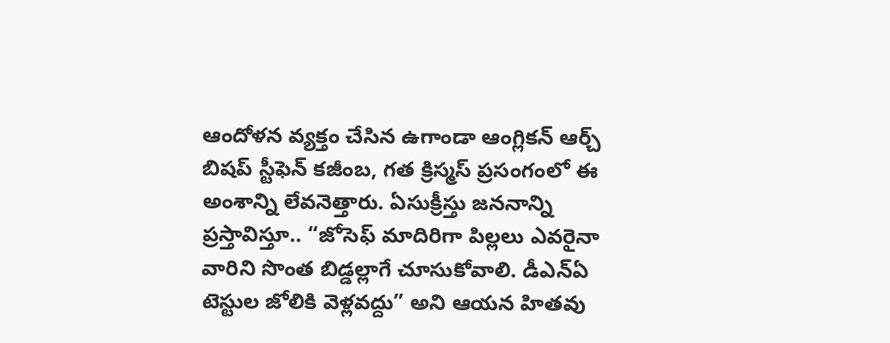ఆందోళన వ్యక్తం చేసిన ఉగాండా ఆంగ్లికన్ ఆర్చ్ బిషప్ స్టీఫెన్ కజీంబ, గత క్రిస్మస్ ప్రసంగంలో ఈ అంశాన్ని లేవనెత్తారు. ఏసుక్రీస్తు జననాన్ని ప్రస్తావిస్తూ.. “జోసెఫ్ మాదిరిగా పిల్లలు ఎవరైనా వారిని సొంత బిడ్డల్లాగే చూసుకోవాలి. డీఎన్ఏ టెస్టుల జోలికి వెళ్లవద్దు” అని ఆయన హితవు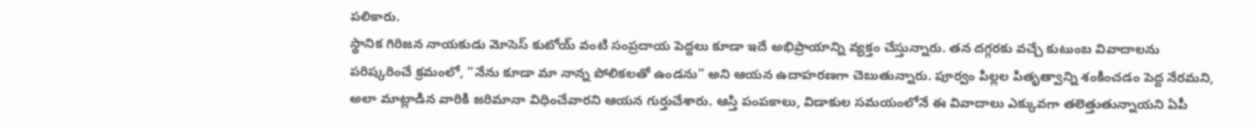పలికారు.
స్థానిక గిరిజన నాయకుడు మోసెస్ కుటోయ్ వంటి సంప్రదాయ పెద్దలు కూడా ఇదే అభిప్రాయాన్ని వ్యక్తం చేస్తున్నారు. తన దగ్గరకు వచ్చే కుటుంబ వివాదాలను పరిష్కరించే క్రమంలో, “నేను కూడా మా నాన్న పోలికలతో ఉండను” అని ఆయన ఉదాహరణగా చెబుతున్నారు. పూర్వం పిల్లల పితృత్వాన్ని శంకించడం పెద్ద నేరమని, అలా మాట్లాడిన వారికి జరిమానా విధించేవారని ఆయన గుర్తుచేశారు. ఆస్తి పంపకాలు, విడాకుల సమయంలోనే ఈ వివాదాలు ఎక్కువగా తలెత్తుతున్నాయని ఏపీ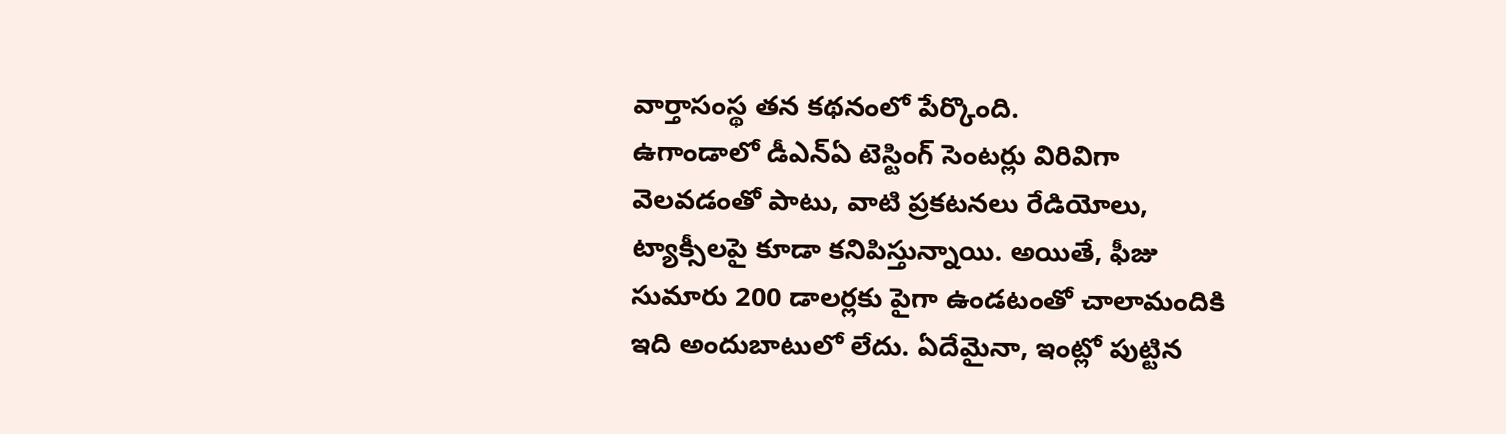వార్తాసంస్థ తన కథనంలో పేర్కొంది.
ఉగాండాలో డీఎన్ఏ టెస్టింగ్ సెంటర్లు విరివిగా వెలవడంతో పాటు, వాటి ప్రకటనలు రేడియోలు, ట్యాక్సీలపై కూడా కనిపిస్తున్నాయి. అయితే, ఫీజు సుమారు 200 డాలర్లకు పైగా ఉండటంతో చాలామందికి ఇది అందుబాటులో లేదు. ఏదేమైనా, ఇంట్లో పుట్టిన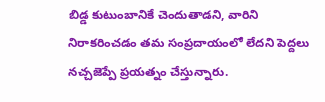బిడ్డ కుటుంబానికే చెందుతాడని, వారిని నిరాకరించడం తమ సంప్రదాయంలో లేదని పెద్దలు నచ్చజెప్పే ప్రయత్నం చేస్తున్నారు.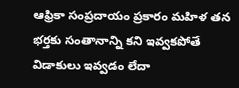ఆఫ్రికా సంప్రదాయం ప్రకారం మహిళ తన భర్తకు సంతానాన్ని కని ఇవ్వకపోతే విడాకులు ఇవ్వడం లేదా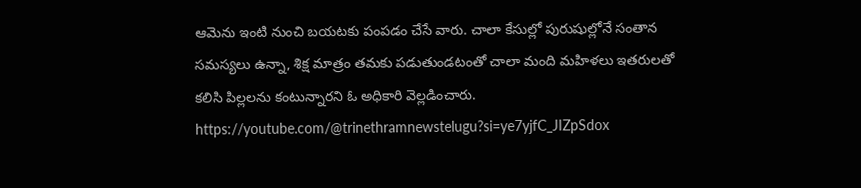ఆమెను ఇంటి నుంచి బయటకు పంపడం చేసే వారు. చాలా కేసుల్లో పురుషుల్లోనే సంతాన సమస్యలు ఉన్నా, శిక్ష మాత్రం తమకు పడుతుండటంతో చాలా మంది మహిళలు ఇతరులతో కలిసి పిల్లలను కంటున్నారని ఓ అధికారి వెల్లడించారు.
https://youtube.com/@trinethramnewstelugu?si=ye7yjfC_JIZpSdox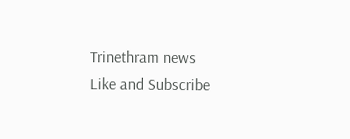Trinethram news
Like and Subscribe